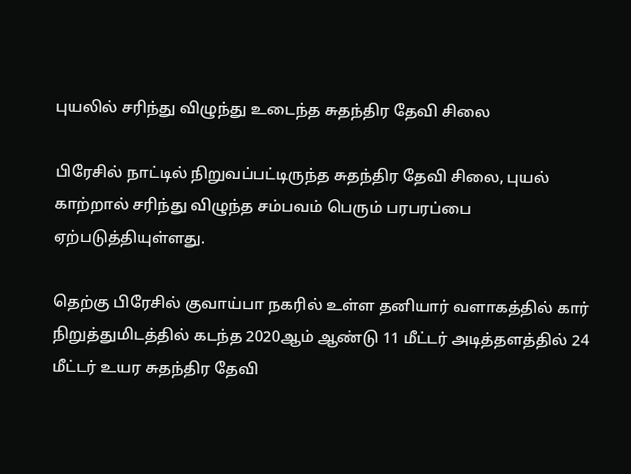புயலில் சரிந்து விழுந்து உடைந்த சுதந்திர தேவி சிலை

பிரேசில் நாட்டில் நிறுவப்பட்டிருந்த சுதந்திர தேவி சிலை, புயல் காற்றால் சரிந்து விழுந்த சம்பவம் பெரும் பரபரப்பை ஏற்படுத்தியுள்ளது.

தெற்கு பிரேசில் குவாய்பா நகரில் உள்ள தனியார் வளாகத்தில் கார் நிறுத்துமிடத்தில் கடந்த 2020ஆம் ஆண்டு 11 மீட்டர் அடித்தளத்தில் 24 மீட்டர் உயர சுதந்திர தேவி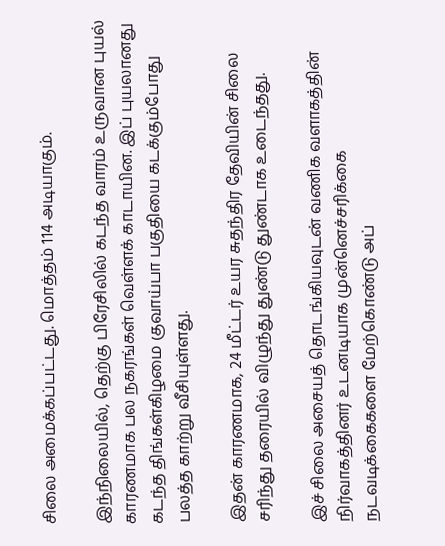சிலை அமைக்கப்பட்டது. மொத்தம் 114 அடியாகும்.

இந்நிலையில், தெற்கு பிரேசிலில் கடந்த வாரம் உருவான புயல் காரணமாக பல நகரங்கள் வெள்ளக் காடாயின. இப் புயலானது கடந்த திங்கள்கிழமை குவாய்பா பகுதியை கடக்கும்போது பலத்த காற்று வீசியுள்ளது.

இதன் காரணமாக, 24 மீட்டர் உயர சுதந்திர தேவியின் சிலை சரிந்து தரையில் விழுந்து துண்டு துண்டாக உடைந்தது.

இச் சிலை அசையத் தொடங்கியவுடன் வணிக வளாகத்தின் நிர்வாகத்தினர் உடனடியாக முன்னெச்சரிக்கை நடவடிக்கைகளை மேற்கொண்டு அப்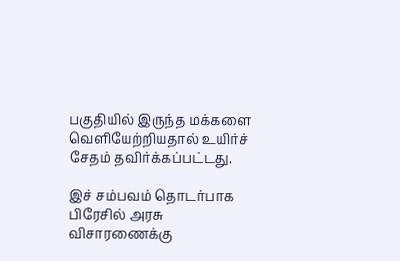பகுதியில் இருந்த மக்களை வெளியேற்றியதால் உயிர்ச் சேதம் தவிர்க்கப்பட்டது.

இச் சம்பவம் தொடர்பாக பிரேசில் அரசு விசாரணைக்கு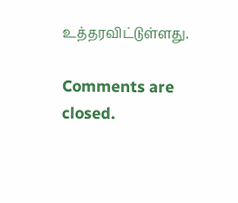உத்தரவிட்டுள்ளது.

Comments are closed.